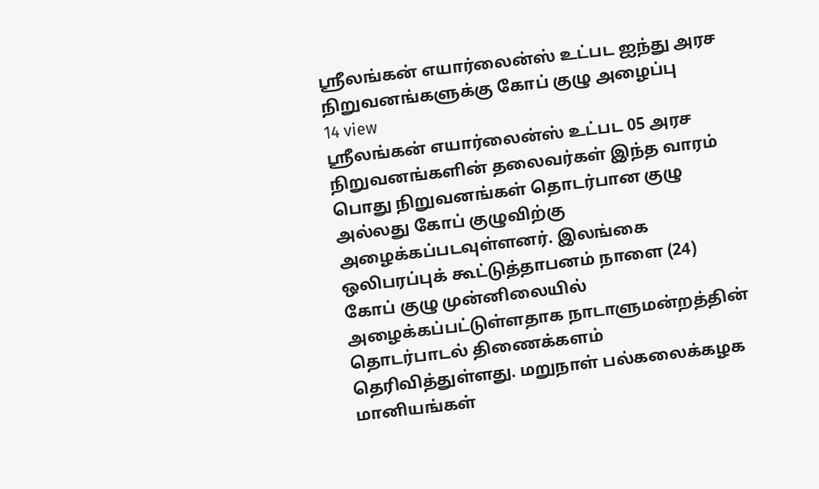ஸ்ரீலங்கன் எயார்லைன்ஸ் உட்பட ஐந்து அரச நிறுவனங்களுக்கு கோப் குழு அழைப்பு
14 view
ஸ்ரீலங்கன் எயார்லைன்ஸ் உட்பட 05 அரச நிறுவனங்களின் தலைவர்கள் இந்த வாரம் பொது நிறுவனங்கள் தொடர்பான குழு அல்லது கோப் குழுவிற்கு அழைக்கப்படவுள்ளனர். இலங்கை ஒலிபரப்புக் கூட்டுத்தாபனம் நாளை (24) கோப் குழு முன்னிலையில் அழைக்கப்பட்டுள்ளதாக நாடாளுமன்றத்தின் தொடர்பாடல் திணைக்களம் தெரிவித்துள்ளது. மறுநாள் பல்கலைக்கழக மானியங்கள்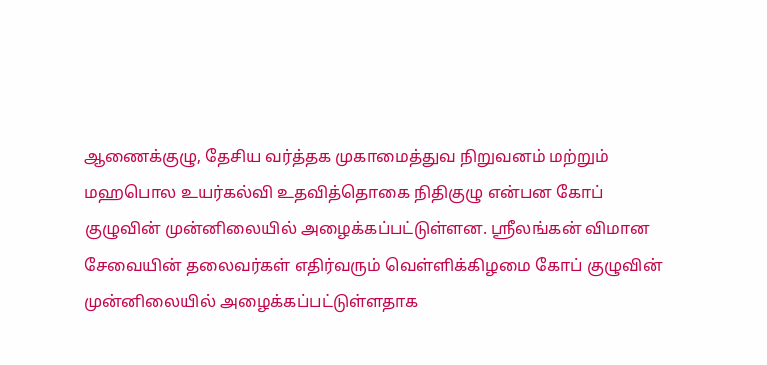ஆணைக்குழு, தேசிய வர்த்தக முகாமைத்துவ நிறுவனம் மற்றும் மஹபொல உயர்கல்வி உதவித்தொகை நிதிகுழு என்பன கோப் குழுவின் முன்னிலையில் அழைக்கப்பட்டுள்ளன. ஸ்ரீலங்கன் விமான சேவையின் தலைவர்கள் எதிர்வரும் வெள்ளிக்கிழமை கோப் குழுவின் முன்னிலையில் அழைக்கப்பட்டுள்ளதாக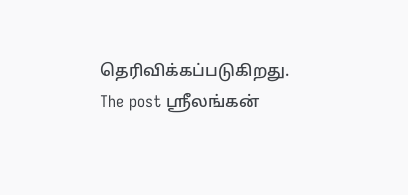தெரிவிக்கப்படுகிறது.
The post ஸ்ரீலங்கன்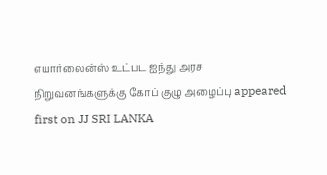எயார்லைன்ஸ் உட்பட ஐந்து அரச நிறுவனங்களுக்கு கோப் குழு அழைப்பு appeared first on JJ SRI LANKA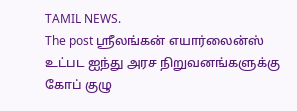TAMIL NEWS.
The post ஸ்ரீலங்கன் எயார்லைன்ஸ் உட்பட ஐந்து அரச நிறுவனங்களுக்கு கோப் குழு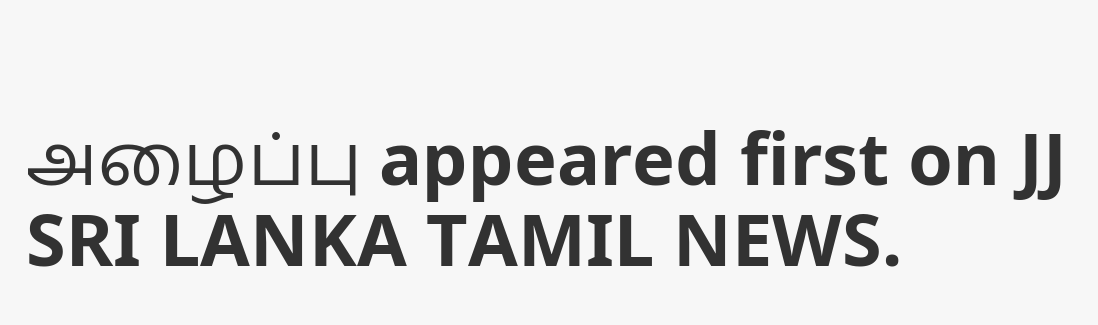அழைப்பு appeared first on JJ SRI LANKA TAMIL NEWS.